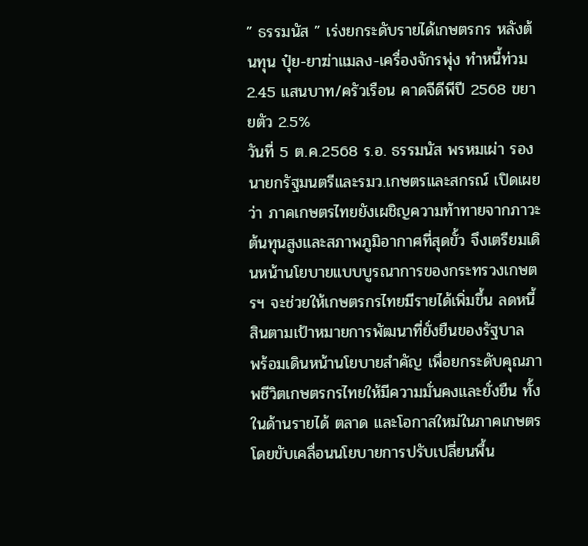” ธรรมนัส ” เร่งยกระดับรายได้เกษตรกร หลังต้นทุน ปุ๋ย-ยาฆ่าแมลง-เครื่องจักรพุ่ง ทำหนี้ท่วม 2.45 แสนบาท/ครัวเรือน คาดจีดีพีปี 2568 ขยายตัว 2.5%
วันที่ 5 ต.ค.2568 ร.อ. ธรรมนัส พรหมเผ่า รองนายกรัฐมนตรีและรมว.เกษตรและสกรณ์ เปิดเผยว่า ภาคเกษตรไทยยังเผชิญความท้าทายจากภาวะต้นทุนสูงและสภาพภูมิอากาศที่สุดขั้ว จึงเตรียมเดินหน้านโยบายแบบบูรณาการของกระทรวงเกษตรฯ จะช่วยให้เกษตรกรไทยมีรายได้เพิ่มขึ้น ลดหนี้สินตามเป้าหมายการพัฒนาที่ยั่งยืนของรัฐบาล
พร้อมเดินหน้านโยบายสำคัญ เพื่อยกระดับคุณภาพชีวิตเกษตรกรไทยให้มีความมั่นคงและยั่งยืน ทั้งในด้านรายได้ ตลาด และโอกาสใหม่ในภาคเกษตร โดยขับเคลื่อนนโยบายการปรับเปลี่ยนพื้น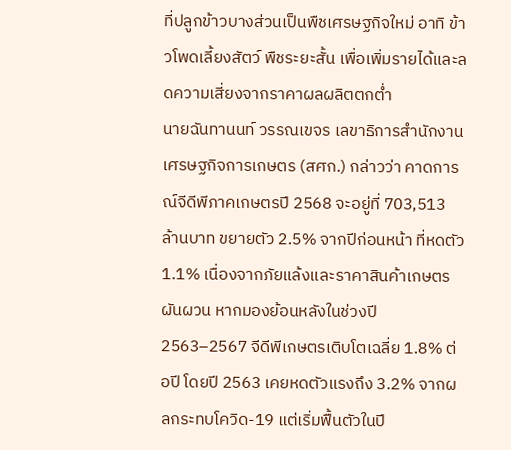ที่ปลูกข้าวบางส่วนเป็นพืชเศรษฐกิจใหม่ อาทิ ข้าวโพดเลี้ยงสัตว์ พืชระยะสั้น เพื่อเพิ่มรายได้และลดความเสี่ยงจากราคาผลผลิตตกต่ำ
นายฉันทานนท์ วรรณเขจร เลขาธิการสำนักงานเศรษฐกิจการเกษตร (สศก.) กล่าวว่า คาดการณ์จีดีพีภาคเกษตรปี 2568 จะอยู่ที่ 703,513 ล้านบาท ขยายตัว 2.5% จากปีก่อนหน้า ที่หดตัว 1.1% เนื่องจากภัยแล้งและราคาสินค้าเกษตรผันผวน หากมองย้อนหลังในช่วงปี 2563–2567 จีดีพีเกษตรเติบโตเฉลี่ย 1.8% ต่อปี โดยปี 2563 เคยหดตัวแรงถึง 3.2% จากผลกระทบโควิด-19 แต่เริ่มฟื้นตัวในปี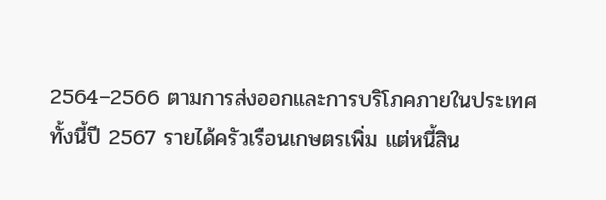2564–2566 ตามการส่งออกและการบริโภคภายในประเทศ
ทั้งนี้ปี 2567 รายได้ครัวเรือนเกษตรเพิ่ม แต่หนี้สิน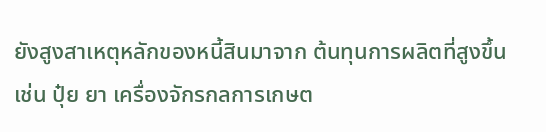ยังสูงสาเหตุหลักของหนี้สินมาจาก ต้นทุนการผลิตที่สูงขึ้น เช่น ปุ๋ย ยา เครื่องจักรกลการเกษต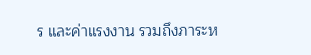ร และค่าแรงงาน รวมถึงภาระห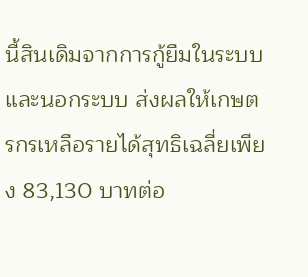นี้สินเดิมจากการกู้ยืมในระบบและนอกระบบ ส่งผลให้เกษตรกรเหลือรายได้สุทธิเฉลี่ยเพียง 83,130 บาทต่อ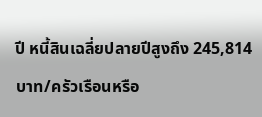ปี หนี้สินเฉลี่ยปลายปีสูงถึง 245,814 บาท/ครัวเรือนหรือ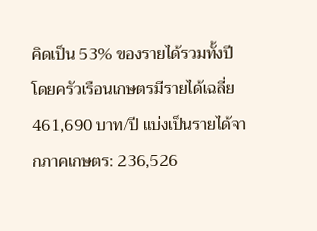คิดเป็น 53% ของรายได้รวมทั้งปี
โดยครัวเรือนเกษตรมีรายได้เฉลี่ย 461,690 บาท/ปี แบ่งเป็นรายได้จากภาคเกษตร: 236,526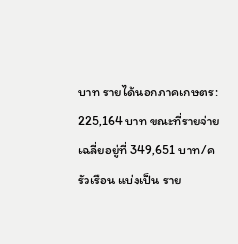บาท รายได้นอกภาคเกษตร: 225,164 บาท ขณะที่รายจ่ายเฉลี่ยอยู่ที่ 349,651 บาท/ครัวเรือน แบ่งเป็น ราย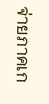จ่ายภาคเก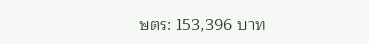ษตร: 153,396 บาท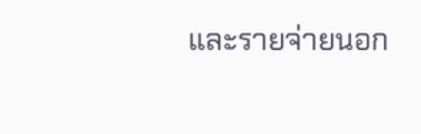และรายจ่ายนอก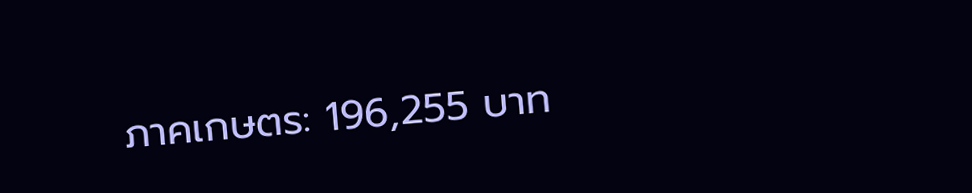ภาคเกษตร: 196,255 บาท